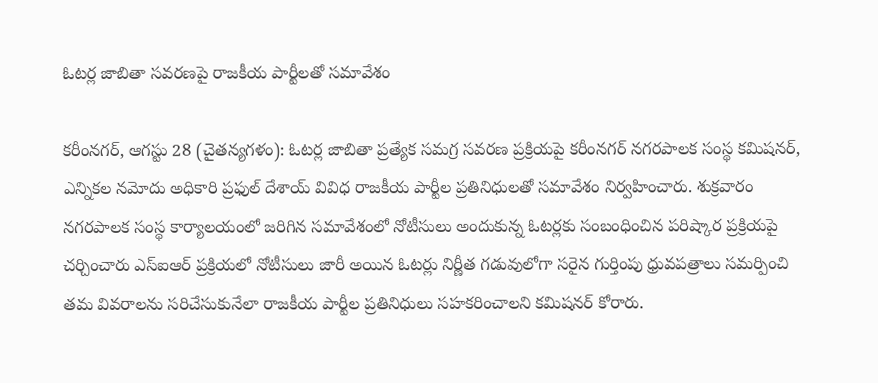ఓటర్ల జాబితా సవరణపై రాజకీయ పార్టీలతో సమావేశం

కరీంనగర్, ఆగస్టు 28 (చైతన్యగళం): ఓటర్ల జాబితా ప్రత్యేక సమగ్ర సవరణ ప్రక్రియపై కరీంనగర్‌ నగరపాలక సంస్థ కమిషనర్‌, ఎన్నికల నమోదు అధికారి ప్రఫుల్‌ దేశాయ్‌ వివిధ రాజకీయ పార్టీల ప్రతినిధులతో సమావేశం నిర్వహించారు. శుక్రవారం నగరపాలక సంస్థ కార్యాలయంలో జరిగిన సమావేశంలో నోటీసులు అందుకున్న ఓటర్లకు సంబంధించిన పరిష్కార ప్రక్రియపై చర్చించారు ఎస్‌ఐఆర్‌ ప్రక్రియలో నోటీసులు జారీ అయిన ఓటర్లు నిర్ణీత గడువులోగా సరైన గుర్తింపు ధ్రువపత్రాలు సమర్పించి తమ వివరాలను సరిచేసుకునేలా రాజకీయ పార్టీల ప్రతినిధులు సహకరించాలని కమిషనర్‌ కోరారు.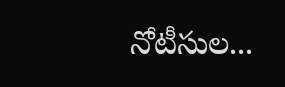నోటీసుల...